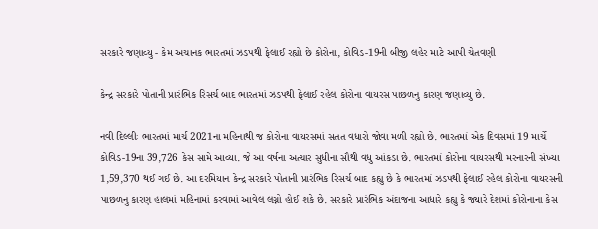સરકારે જણાવ્યુ - કેમ અચાનક ભારતમાં ઝડપથી ફેલાઈ રહ્યો છે કોરોના, કોવિડ-19ની બીજી લહેર માટે આપી ચેતવણી

કેન્દ્ર સરકારે પોતાની પ્રારંભિક રિસર્ચ બાદ ભારતમાં ઝડપથી ફેલાઈ રહેલ કોરોના વાયરસ પાછળનુ કારણ જણાવ્યુ છે.

નવી દિલ્લીઃ ભારતમાં માર્ચ 2021ના મહિનાથી જ કોરોના વાયરસમાં સતત વધારો જોવા મળી રહ્યો છે. ભારતમાં એક દિવસમાં 19 માર્ચે કોવિડ-19ના 39,726 કેસ સામે આવ્યા. જે આ વર્ષના અત્યાર સુધીના સૌથી વધુ આંકડા છે. ભારતમાં કોરોના વાયરસથી મરનારની સંખ્યા 1,59,370 થઈ ગઈ છે. આ દરમિયાન કેન્દ્ર સરકારે પોતાની પ્રારંભિક રિસર્ચ બાદ કહ્યુ છે કે ભારતમાં ઝડપથી ફેલાઈ રહેલ કોરોના વાયરસની પાછળનુ કારણ હાલમાં મહિનામાં કરવામાં આવેલ લગ્નો હોઈ શકે છે. સરકારે પ્રારંભિક અંદાજના આધારે કહ્યુ કે જ્યારે દેશમાં કોરોનાના કેસ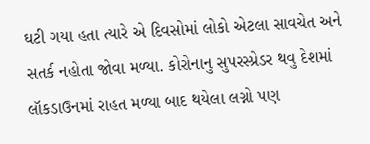ઘટી ગયા હતા ત્યારે એ દિવસોમાં લોકો એટલા સાવચેત અને સતર્ક નહોતા જોવા મળ્યા. કોરોનાનુ સુપરસ્પ્રેડર થવુ દેશમાં લૉકડાઉનમાં રાહત મળ્યા બાદ થયેલા લગ્નો પણ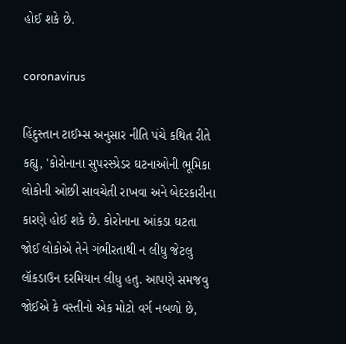હોઈ શકે છે.

coronavirus

હિંદુસ્તાન ટાઈમ્સ અનુસાર નીતિ પંચે કથિત રીતે કહ્યુ, 'કોરોનાના સુપરસ્પ્રેડર ઘટનાઓની ભૂમિકા લોકોની ઓછી સાવચેતી રાખવા અને બેદરકારીના કારણે હોઈ શકે છે. કોરોનાના આંકડા ઘટતા જોઈ લોકોએ તેને ગંભીરતાથી ન લીધુ જેટલુ લૉકડાઉન દરમિયાન લીધુ હતુ. આપણે સમજવુ જોઈએ કે વસ્તીનો એક મોટો વર્ગ નબળો છે,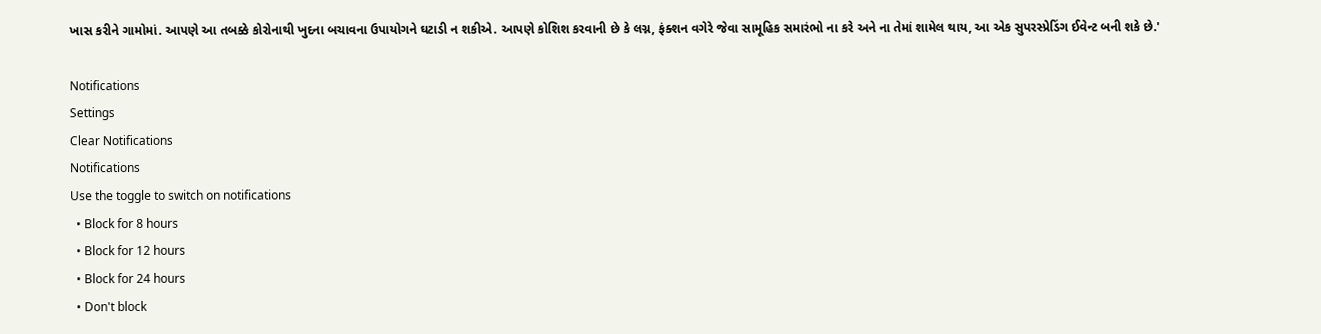ખાસ કરીને ગામોમાં. આપણે આ તબક્કે કોરોનાથી ખુદના બચાવના ઉપાયોગને ઘટાડી ન શકીએ. આપણે કોશિશ કરવાની છે કે લગ્ન, ફંક્શન વગેરે જેવા સામૂહિક સમારંભો ના કરે અને ના તેમાં શામેલ થાય, આ એક સુપરસ્પ્રેડિંગ ઈવેન્ટ બની શકે છે.'

Notifications
Settings
Clear Notifications
Notifications
Use the toggle to switch on notifications
  • Block for 8 hours
  • Block for 12 hours
  • Block for 24 hours
  • Don't block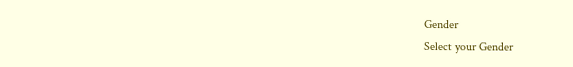Gender
Select your Gender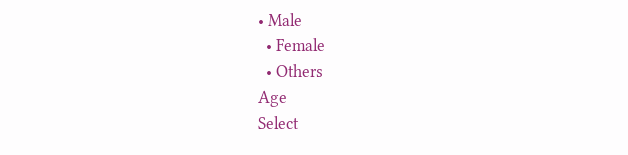• Male
  • Female
  • Others
Age
Select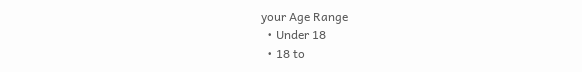your Age Range
  • Under 18
  • 18 to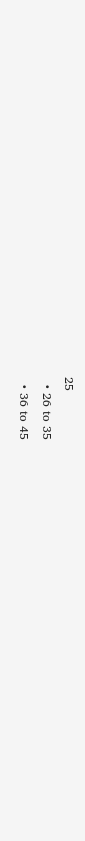25
  • 26 to 35
  • 36 to 45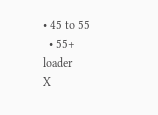• 45 to 55
  • 55+
loader
X